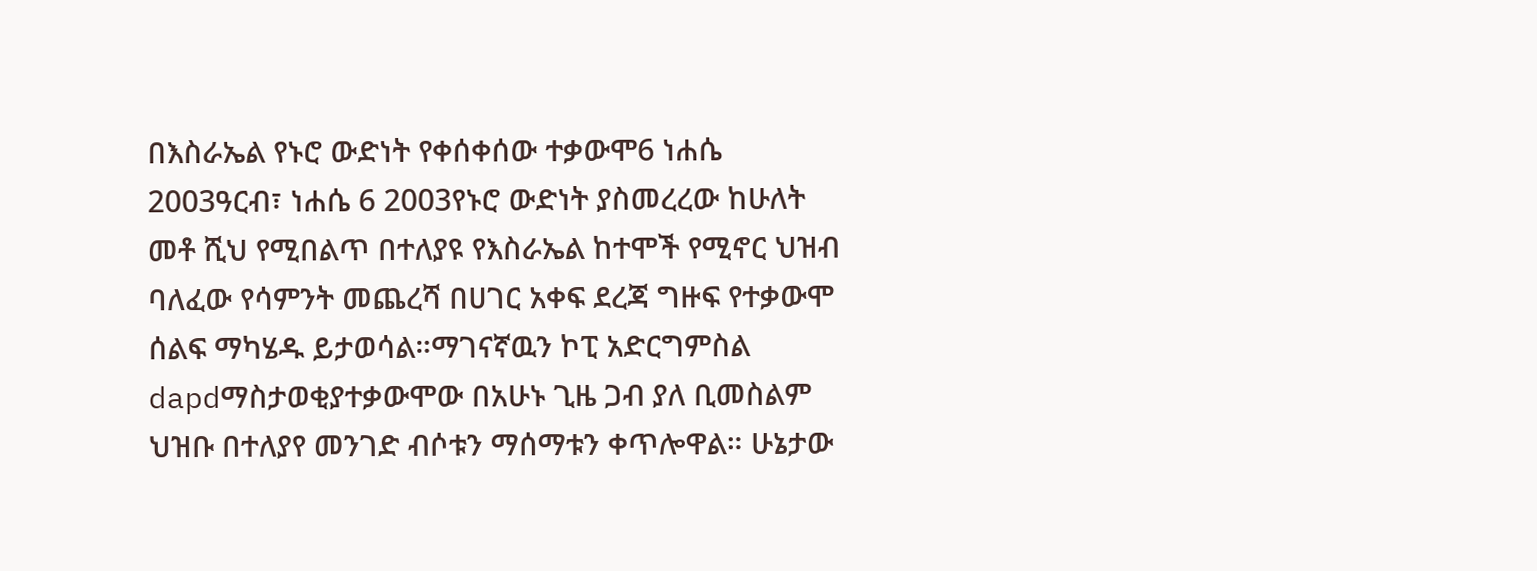በእስራኤል የኑሮ ውድነት የቀሰቀሰው ተቃውሞ6 ነሐሴ 2003ዓርብ፣ ነሐሴ 6 2003የኑሮ ውድነት ያስመረረው ከሁለት መቶ ሺህ የሚበልጥ በተለያዩ የእስራኤል ከተሞች የሚኖር ህዝብ ባለፈው የሳምንት መጨረሻ በሀገር አቀፍ ደረጃ ግዙፍ የተቃውሞ ሰልፍ ማካሄዱ ይታወሳል።ማገናኛዉን ኮፒ አድርግምስል dapdማስታወቂያተቃውሞው በአሁኑ ጊዜ ጋብ ያለ ቢመስልም ህዝቡ በተለያየ መንገድ ብሶቱን ማሰማቱን ቀጥሎዋል። ሁኔታው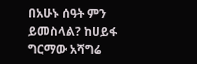በአሁኑ ሰዓት ምን ይመስላል? ከሀይፋ ግርማው አሻግሬ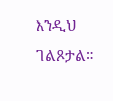እንዲህ ገልጾታል።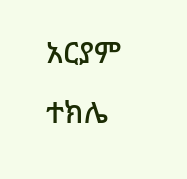አርያም ተክሌ